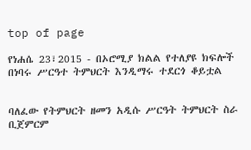top of page

የነሐሴ 23፣2015 - በኦሮሚያ ክልል የተለያዩ ክፍሎች በነባሩ ሥርዓተ ትምህርት እንዲማሩ ተደርጎ ቆይቷል


ባለፈው የትምህርት ዘመን አዲሱ ሥርዓት ትምህርት ስራ ቢጀምርም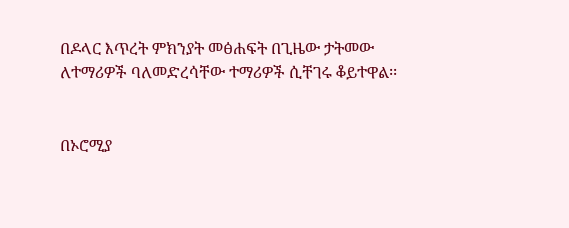በዶላር እጥረት ምክንያት መፅሐፍት በጊዜው ታትመው ለተማሪዎች ባለመድረሳቸው ተማሪዎች ሲቸገሩ ቆይተዋል፡፡


በኦሮሚያ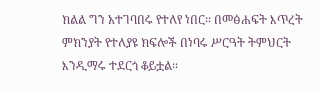ክልል ግን አተገባበሩ የተለየ ነበር፡፡ በመፅሐፍት እጥረት ምክንያት የተለያዩ ክፍሎች በነባሩ ሥርዓት ትምህርት እንዲማሩ ተደርጎ ቆይቷል፡፡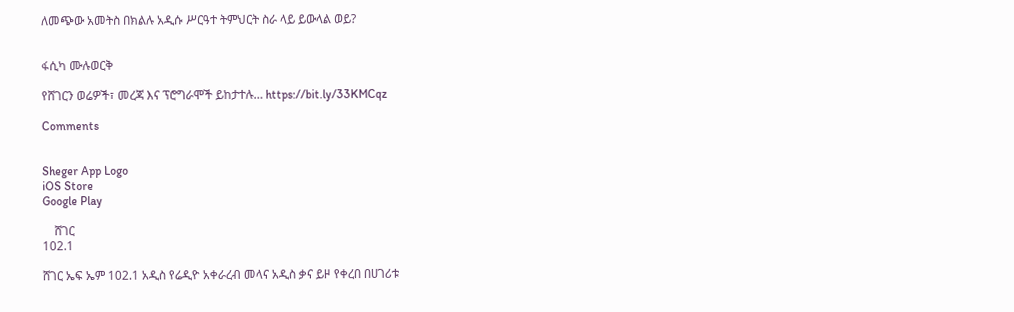ለመጭው አመትስ በክልሉ አዲሱ ሥርዓተ ትምህርት ስራ ላይ ይውላል ወይ?


ፋሲካ ሙሉወርቅ

የሸገርን ወሬዎች፣ መረጃ እና ፕሮግራሞች ይከታተሉ… https://bit.ly/33KMCqz

Comments


Sheger App Logo
iOS Store
Google Play

    ሸገር
102.1

ሸገር ኤፍ ኤም 102.1 አዲስ የሬዲዮ አቀራረብ መላና አዲስ ቃና ይዞ የቀረበ በሀገሪቱ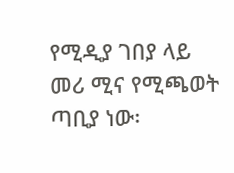የሚዲያ ገበያ ላይ መሪ ሚና የሚጫወት ጣቢያ ነው፡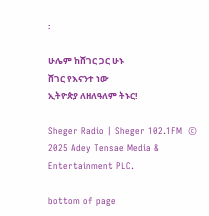፡

ሁሌም ከሸገር ጋር ሁኑ
ሸገር የእናንተ ነው
ኢትዮጵያ ለዘለዓለም ትኑር!

Sheger Radio | Sheger 102.1FM  © 2025 Adey Tensae Media & Entertainment PLC.

bottom of page